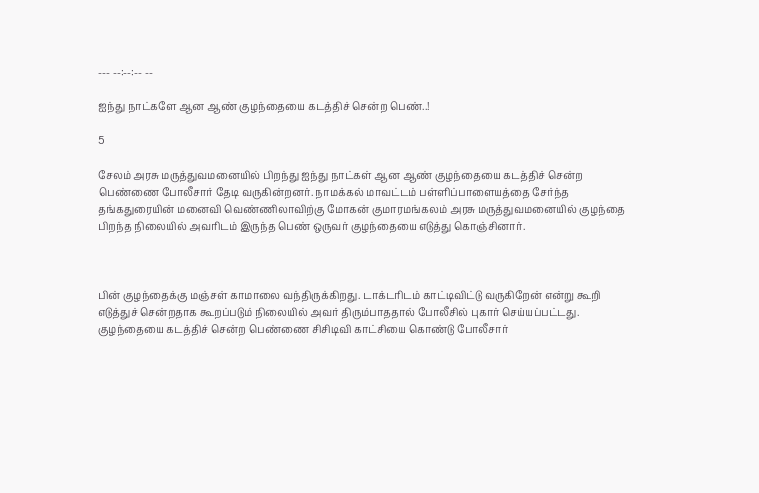--- --:--:-- --

ஐந்து நாட்களே ஆன ஆண் குழந்தையை கடத்திச் சென்ற பெண்..!

5

சேலம் அரசு மருத்துவமனையில் பிறந்து ஐந்து நாட்கள் ஆன ஆண் குழந்தையை கடத்திச் சென்ற பெண்ணை போலீசார் தேடி வருகின்றனர். நாமக்கல் மாவட்டம் பள்ளிப்பாளையத்தை சேர்ந்த தங்கதுரையின் மனைவி வெண்ணிலாவிற்கு மோகன் குமாரமங்கலம் அரசு மருத்துவமனையில் குழந்தை பிறந்த நிலையில் அவரிடம் இருந்த பெண் ஒருவர் குழந்தையை எடுத்து கொஞ்சினார்.



பின் குழந்தைக்கு மஞ்சள் காமாலை வந்திருக்கிறது. டாக்டரிடம் காட்டிவிட்டு வருகிறேன் என்று கூறி எடுத்துச் சென்றதாக கூறப்படும் நிலையில் அவர் திரும்பாததால் போலீசில் புகார் செய்யப்பட்டது. குழந்தையை கடத்திச் சென்ற பெண்ணை சிசிடிவி காட்சியை கொண்டு போலீசார்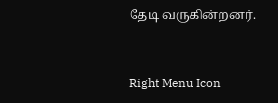தேடி வருகின்றனர்.



Right Menu Icon